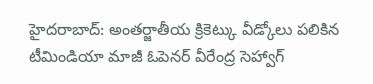హైదరాబాద్: అంతర్జాతీయ క్రికెట్కు వీడ్కోలు పలికిన టీమిండియా మాజీ ఓపెనర్ వీరేంద్ర సెహ్వాగ్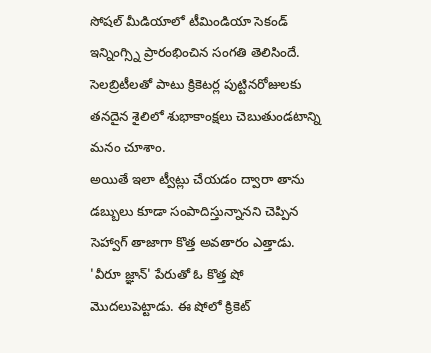సోషల్ మీడియాలో టీమిండియా సెకండ్ ఇన్నింగ్స్ని ప్రారంభించిన సంగతి తెలిసిందే. సెలబ్రిటీలతో పాటు క్రికెటర్ల పుట్టినరోజులకు తనదైన శైలిలో శుభాకాంక్షలు చెబుతుండటాన్ని మనం చూశాం.
అయితే ఇలా ట్వీట్లు చేయడం ద్వారా తాను డబ్బులు కూడా సంపాదిస్తున్నానని చెప్పిన సెహ్వాగ్ తాజాగా కొత్త అవతారం ఎత్తాడు. 'వీరూ జ్ఞాన్' పేరుతో ఓ కొత్త షో మొదలుపెట్టాడు. ఈ షోలో క్రికెట్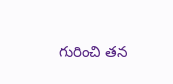గురించి తన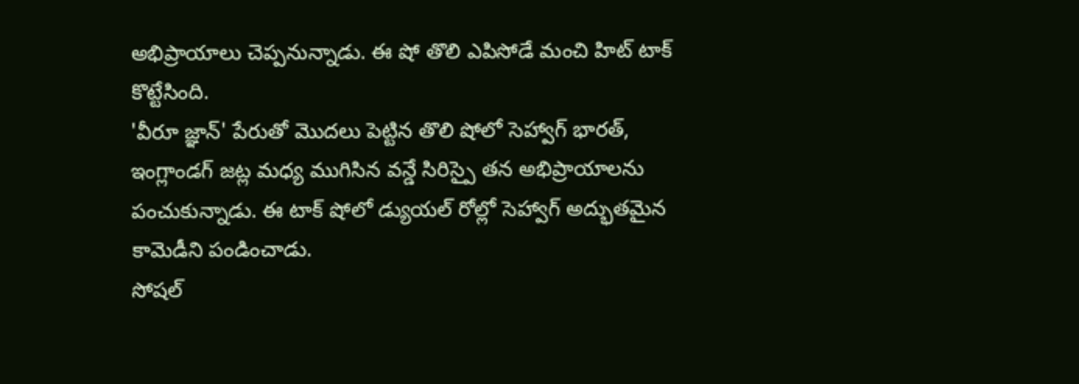అభిప్రాయాలు చెప్పనున్నాడు. ఈ షో తొలి ఎపిసోడే మంచి హిట్ టాక్ కొట్టేసింది.
'వీరూ జ్ఞాన్' పేరుతో మొదలు పెట్టిన తొలి షోలో సెహ్వాగ్ భారత్, ఇంగ్లాండగ్ జట్ల మధ్య ముగిసిన వన్డే సిరిస్పై తన అభిప్రాయాలను పంచుకున్నాడు. ఈ టాక్ షోలో డ్యుయల్ రోల్లో సెహ్వాగ్ అద్భుతమైన కామెడీని పండించాడు.
సోషల్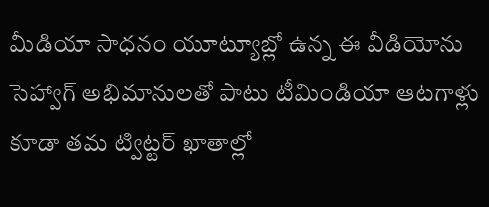మీడియా సాధనం యూట్యూబ్లో ఉన్న ఈ వీడియోను సెహ్వాగ్ అభిమానులతో పాటు టీమిండియా ఆటగాళ్లు కూడా తమ ట్విట్టర్ ఖాతాల్లో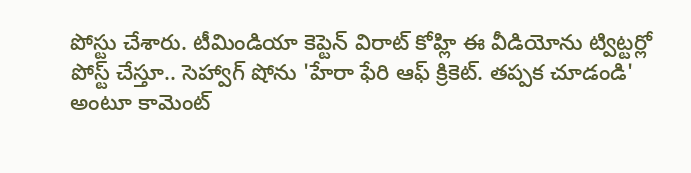పోస్టు చేశారు. టీమిండియా కెప్టెన్ విరాట్ కోహ్లి ఈ వీడియోను ట్విట్టర్లో పోస్ట్ చేస్తూ.. సెహ్వాగ్ షోను 'హేరా ఫేరి ఆఫ్ క్రికెట్. తప్పక చూడండి' అంటూ కామెంట్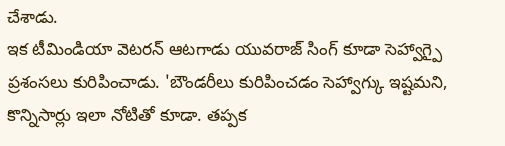చేశాడు.
ఇక టీమిండియా వెటరన్ ఆటగాడు యువరాజ్ సింగ్ కూడా సెహ్వాగ్పై ప్రశంసలు కురిపించాడు. 'బౌండరీలు కురిపించడం సెహ్వాగ్కు ఇష్టమని, కొన్నిసార్లు ఇలా నోటితో కూడా. తప్పక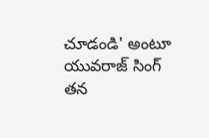చూడండి' అంటూ యువరాజ్ సింగ్ తన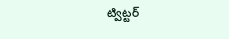ట్విట్టర్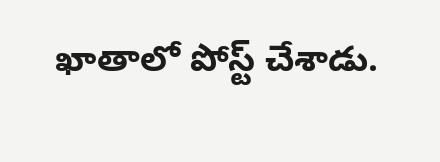ఖాతాలో పోస్ట్ చేశాడు.